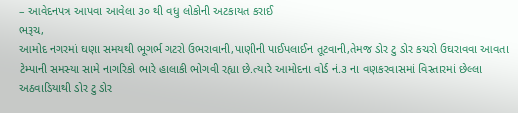– આવેદનપત્ર આપવા આવેલા ૩૦ થી વધુ લોકોની અટકાયત કરાઈ
ભરૂચ,
આમોદ નગરમાં ઘણા સમયથી ભૂગર્ભ ગટરો ઉભરાવાની,પાણીની પાઈપલાઈન તૂટવાની,તેમજ ડોર ટુ ડોર કચરો ઉઘરાવવા આવતા ટેમ્પાની સમસ્યા સામે નાગરિકો ભારે હાલાકી ભોગવી રહ્યા છે.ત્યારે આમોદના વોર્ડ નં.૩ ના વણકરવાસમાં વિસ્તારમાં છેલ્લા અઠવાડિયાથી ડોર ટુ ડોર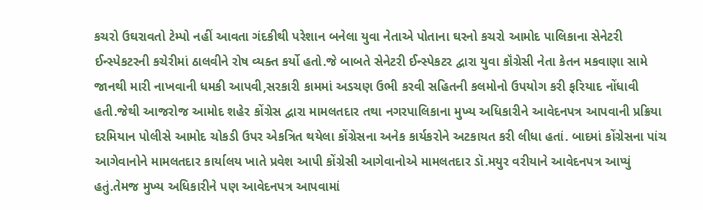કચરો ઉઘરાવતો ટેમ્પો નહીં આવતા ગંદકીથી પરેશાન બનેલા યુવા નેતાએ પોતાના ઘરનો કચરો આમોદ પાલિકાના સેનેટરી ઈન્સ્પેકટરની કચેરીમાં ઠાલવીને રોષ વ્યક્ત કર્યો હતો.જે બાબતે સેનેટરી ઈન્સ્પેકટર દ્વારા યુવા કૉંગ્રેસી નેતા કેતન મકવાણા સામે જાનથી મારી નાખવાની ધમકી આપવી,સરકારી કામમાં અડચણ ઉભી કરવી સહિતની કલમોનો ઉપયોગ કરી ફરિયાદ નોંધાવી હતી.જેથી આજરોજ આમોદ શહેર કોંગ્રેસ દ્વારા મામલતદાર તથા નગરપાલિકાના મુખ્ય અધિકારીને આવેદનપત્ર આપવાની પ્રક્રિયા દરમિયાન પોલીસે આમોદ ચોકડી ઉપર એકત્રિત થયેલા કોંગ્રેસના અનેક કાર્યકરોને અટકાયત કરી લીધા હતાં. બાદમાં કોંગ્રેસના પાંચ આગેવાનોને મામલતદાર કાર્યાલય ખાતે પ્રવેશ આપી કોંગ્રેસી આગેવાનોએ મામલતદાર ડૉ.મયુર વરીયાને આવેદનપત્ર આપ્યું હતું.તેમજ મુખ્ય અધિકારીને પણ આવેદનપત્ર આપવામાં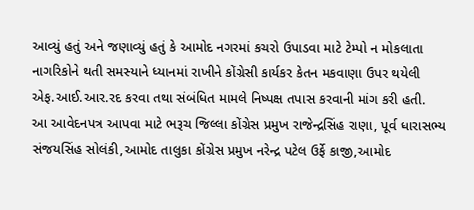આવ્યું હતું અને જણાવ્યું હતું કે આમોદ નગરમાં કચરો ઉપાડવા માટે ટેમ્પો ન મોકલાતા નાગરિકોને થતી સમસ્યાને ધ્યાનમાં રાખીને કોંગ્રેસી કાર્યકર કેતન મકવાણા ઉપર થયેલી એફ.આઈ.આર.રદ કરવા તથા સંબંધિત મામલે નિષ્પક્ષ તપાસ કરવાની માંગ કરી હતી.
આ આવેદનપત્ર આપવા માટે ભરૂચ જિલ્લા કોંગ્રેસ પ્રમુખ રાજેન્દ્રસિંહ રાણા, પૂર્વ ધારાસભ્ય સંજયસિંહ સોલંકી,આમોદ તાલુકા કોંગ્રેસ પ્રમુખ નરેન્દ્ર પટેલ ઉર્ફે કાજી,આમોદ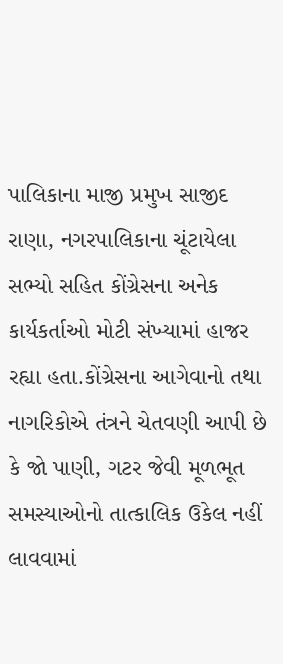પાલિકાના માજી પ્રમુખ સાજીદ રાણા, નગરપાલિકાના ચૂંટાયેલા સભ્યો સહિત કોંગ્રેસના અનેક કાર્યકર્તાઓ મોટી સંખ્યામાં હાજર રહ્યા હતા.કોંગ્રેસના આગેવાનો તથા નાગરિકોએ તંત્રને ચેતવણી આપી છે કે જો પાણી, ગટર જેવી મૂળભૂત સમસ્યાઓનો તાત્કાલિક ઉકેલ નહીં લાવવામાં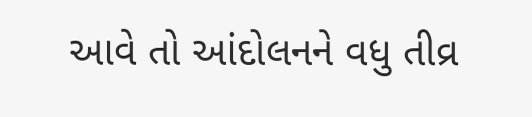આવે તો આંદોલનને વધુ તીવ્ર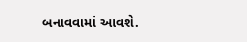બનાવવામાં આવશે.